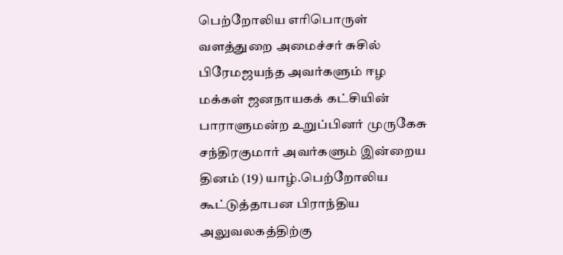பெற்றோலிய எரிபொருள் வளத்துறை அமைச்சர் சுசில் பிரேமஜயந்த அவர்களும் ஈழ மக்கள் ஜனநாயகக் கட்சியின் பாராளுமன்ற உறுப்பினர் முருகேசு சந்திரகுமார் அவர்களும் இன்றைய தினம் (19) யாழ்.பெற்றோலிய கூட்டுத்தாபன பிராந்திய அலுவலகத்திற்கு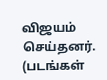விஜயம் செய்தனர். (படங்கள்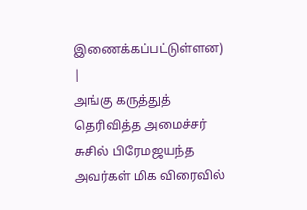இணைக்கப்பட்டுள்ளன)
|
அங்கு கருத்துத் தெரிவித்த அமைச்சர் சுசில் பிரேமஜயந்த அவர்கள் மிக விரைவில்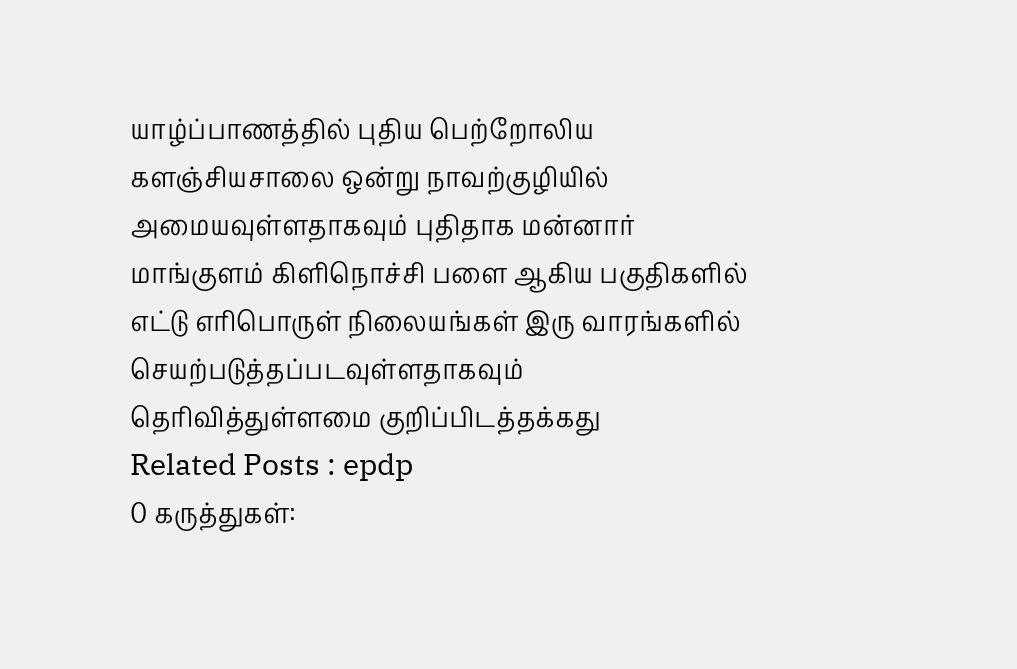யாழ்ப்பாணத்தில் புதிய பெற்றோலிய களஞ்சியசாலை ஒன்று நாவற்குழியில் அமையவுள்ளதாகவும் புதிதாக மன்னார் மாங்குளம் கிளிநொச்சி பளை ஆகிய பகுதிகளில் எட்டு எரிபொருள் நிலையங்கள் இரு வாரங்களில் செயற்படுத்தப்படவுள்ளதாகவும் தெரிவித்துள்ளமை குறிப்பிடத்தக்கது
Related Posts : epdp
0 கருத்துகள்: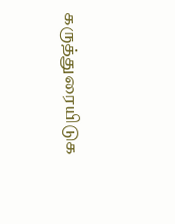கருத்துரையிடுக